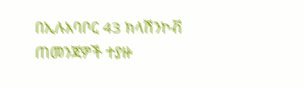በኢሉአባቦር 43 ክላሽንኮቭ ጠመንጃዎች ተያዙ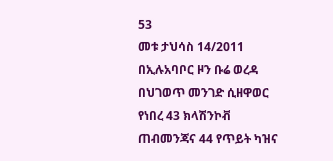53
መቱ ታህሳስ 14/2011 በኢሉአባቦር ዞን ቡሬ ወረዳ በህገወጥ መንገድ ሲዘዋወር የነበረ 43 ክላሽንኮቭ ጠብመንጃና 44 የጥይት ካዝና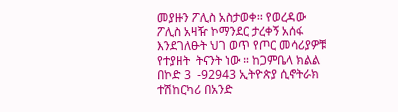መያዙን ፖሊስ አስታወቀ፡፡ የወረዳው ፖሊስ አዛዥ ኮማንደር ታረቀኝ አሰፋ  እንደገለፁት ህገ ወጥ የጦር መሳሪያዎቹ የተያዘት  ትናንት ነው ። ከጋምቤላ ክልል በኮድ 3  -92943 ኢትዮጵያ ሲኖትራክ ተሽከርካሪ በአንድ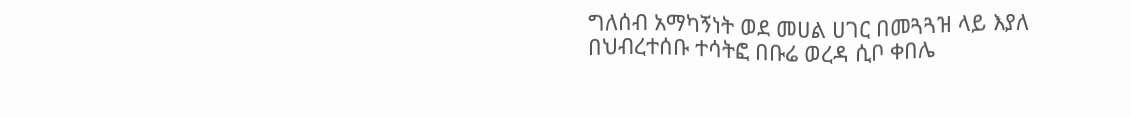ግለሰብ አማካኝነት ወደ መሀል ሀገር በመጓጓዝ ላይ እያለ በህብረተሰቡ ተሳትፎ በቡሬ ወረዳ ሲቦ ቀበሌ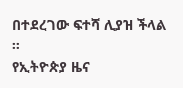በተደረገው ፍተሻ ሊያዝ ችላል ።
የኢትዮጵያ ዜና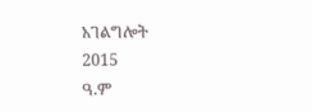አገልግሎት
2015
ዓ.ም